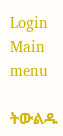Login
Main menu

ትውልዱ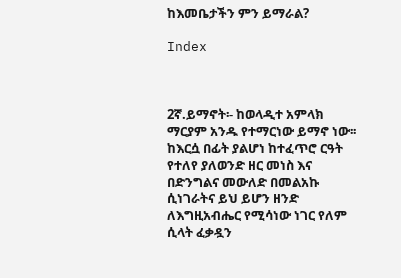ከእመቤታችን ምን ይማራል?

Index



2ኛ.ይማኖት፡- ከወላዲተ አምላክ ማርያም አንዱ የተማርነው ይማኖ ነው፡፡ከእርሷ በፊት ያልሆነ ከተፈጥሮ ርዓት የተለየ ያለወንድ ዘር መነስ እና በድንግልና መውለድ በመልአኩ ሲነገራትና ይህ ይሆን ዘንድ ለእግዚአብሔር የሚሳነው ነገር የለም ሲላት ፈቃዷን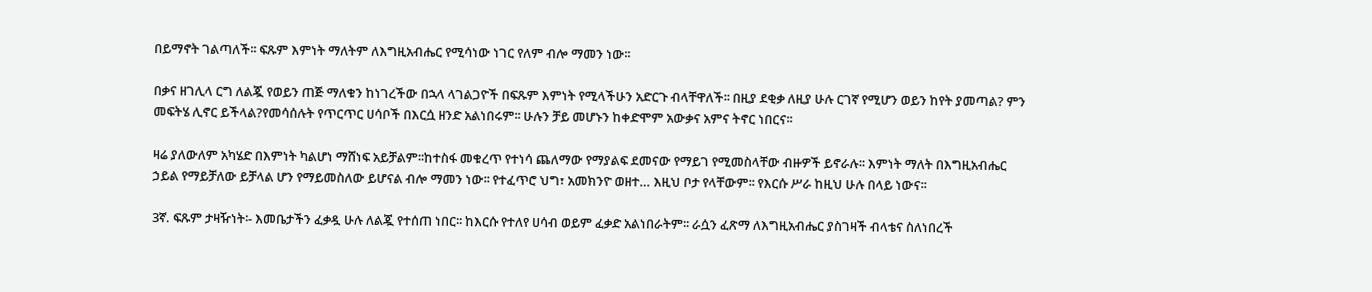በይማኖት ገልጣለች፡፡ ፍጹም እምነት ማለትም ለእግዚአብሔር የሚሳነው ነገር የለም ብሎ ማመን ነው፡፡

በቃና ዘገሊላ ርግ ለልጇ የወይን ጠጅ ማለቁን ከነገረችው በኋላ ላገልጋዮች በፍጹም እምነት የሚላችሁን አድርጉ ብላቸዋለች፡፡ በዚያ ደቂቃ ለዚያ ሁሉ ርገኛ የሚሆን ወይን ከየት ያመጣል? ምን መፍትሄ ሊኖር ይችላል?የመሳሰሉት የጥርጥር ሀሳቦች በእርሷ ዘንድ አልነበሩም፡፡ ሁሉን ቻይ መሆኑን ከቀድሞም አውቃና አምና ትኖር ነበርና፡፡

ዛሬ ያለውለም አካሄድ በእምነት ካልሆነ ማሸነፍ አይቻልም፡፡ከተስፋ መቁረጥ የተነሳ ጨለማው የማያልፍ ደመናው የማይገ የሚመስላቸው ብዙዎች ይኖራሉ፡፡ እምነት ማለት በእግዚአብሔር ኃይል የማይቻለው ይቻላል ሆን የማይመስለው ይሆናል ብሎ ማመን ነው፡፡ የተፈጥሮ ህግ፣ አመክንዮ ወዘተ… እዚህ ቦታ የላቸውም፡፡ የእርሱ ሥራ ከዚህ ሁሉ በላይ ነውና፡፡

3ኛ. ፍጹም ታዛዥነት፡- እመቤታችን ፈቃዷ ሁሉ ለልጇ የተሰጠ ነበር፡፡ ከእርሱ የተለየ ሀሳብ ወይም ፈቃድ አልነበራትም፡፡ ራሷን ፈጽማ ለእግዚአብሔር ያስገዛች ብላቴና ስለነበረች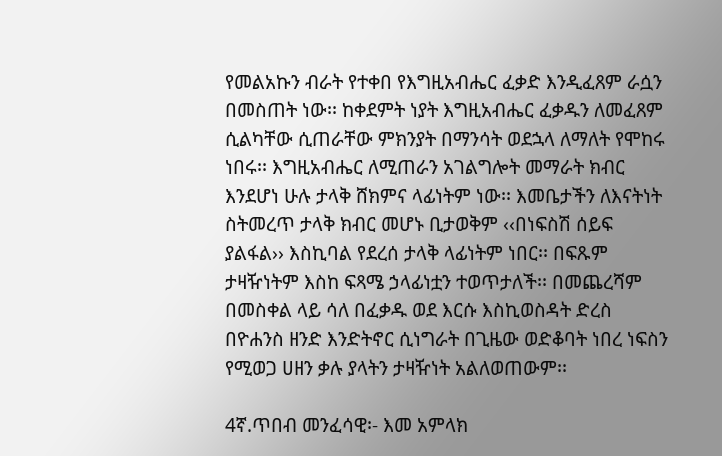የመልአኩን ብራት የተቀበ የእግዚአብሔር ፈቃድ እንዲፈጸም ራሷን በመስጠት ነው፡፡ ከቀደምት ነያት እግዚአብሔር ፈቃዱን ለመፈጸም ሲልካቸው ሲጠራቸው ምክንያት በማንሳት ወደኋላ ለማለት የሞከሩ ነበሩ፡፡ እግዚአብሔር ለሚጠራን አገልግሎት መማራት ክብር እንደሆነ ሁሉ ታላቅ ሸክምና ላፊነትም ነው፡፡ እመቤታችን ለእናትነት ስትመረጥ ታላቅ ክብር መሆኑ ቢታወቅም ‹‹በነፍስሽ ሰይፍ ያልፋል›› እስኪባል የደረሰ ታላቅ ላፊነትም ነበር፡፡ በፍጹም ታዛዥነትም እስከ ፍጻሜ ኃላፊነቷን ተወጥታለች፡፡ በመጨረሻም በመስቀል ላይ ሳለ በፈቃዱ ወደ እርሱ እስኪወስዳት ድረስ በዮሐንስ ዘንድ እንድትኖር ሲነግራት በጊዜው ወድቆባት ነበረ ነፍስን የሚወጋ ሀዘን ቃሉ ያላትን ታዛዥነት አልለወጠውም፡፡

4ኛ.ጥበብ መንፈሳዊ፡- እመ አምላክ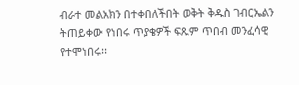ብራተ መልአክን በተቀበለችበት ወቅት ቅዱስ ገብርኤልን ትጠይቀው የነበሩ ጥያቄዎች ፍጹም ጥበብ መንፈሳዊ የተሞነበሩ፡፡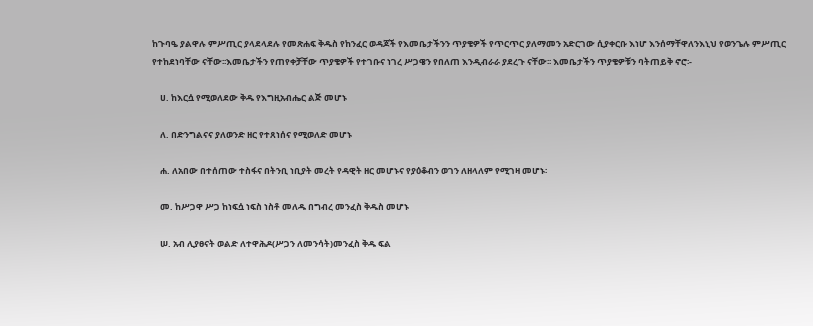ከጉባዔ ያልዋሉ ምሥጢር ያላደላደሉ የመጽሐፍ ቅዱስ የከንፈር ወዳጆች የእመቤታችንን ጥያቄዎች የጥርጥር ያለማመን አድርገው ሲያቀርቡ እነሆ እንሰማቸዋለንእኒህ የወንጌሉ ምሥጢር የተከደነባቸው ናቸው፡፡እመቤታችን የጠየቀቻቸው ጥያቄዎች የተገቡና ነገረ ሥጋዌን የበለጠ እንዲብራራ ያደረጉ ናቸው፡፡ እመቤታችን ጥያቄዎቹን ባትጠይቅ ኖሮ፡-

    ሀ. ከእርሷ የሚወለደው ቅዱ የእግዚአብሔር ልጅ መሆኑ

    ለ. በድንግልናና ያለወንድ ዘር የተጸነሰና የሚወለድ መሆኑ

    ሐ. ለአበው በተሰጠው ተስፋና በትንቢ ነቢያት መረት የዳዊት ዘር መሆኑና የያዕቆብን ወገን ለዘላለም የሚገዛ መሆኑ፡

    መ. ከሥጋዋ ሥጋ ከነፍሷ ነፍስ ነስቶ መለዱ በግብረ መንፈስ ቅዱስ መሆኑ

    ሠ. አብ ሊያፀናት ወልድ ለተዋሕዶ(ሥጋን ለመንሳት)መንፈስ ቅዱ ፍል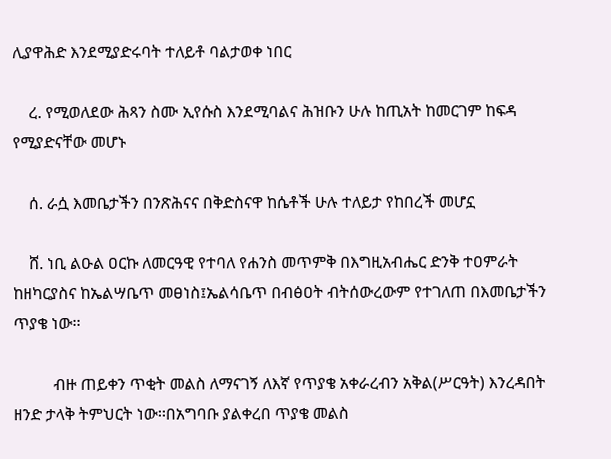ሊያዋሕድ እንደሚያድሩባት ተለይቶ ባልታወቀ ነበር

    ረ. የሚወለደው ሕጻን ስሙ ኢየሱስ እንደሚባልና ሕዝቡን ሁሉ ከጢአት ከመርገም ከፍዳ የሚያድናቸው መሆኑ

    ሰ. ራሷ እመቤታችን በንጽሕናና በቅድስናዋ ከሴቶች ሁሉ ተለይታ የከበረች መሆኗ

    ሸ. ነቢ ልዑል ዐርኩ ለመርዓዊ የተባለ የሐንስ መጥምቅ በእግዚአብሔር ድንቅ ተዐምራት ከዘካርያስና ከኤልሣቤጥ መፀነስ፤ኤልሳቤጥ በብፅዐት ብትሰውረውም የተገለጠ በእመቤታችን ጥያቄ ነው፡፡

          ብዙ ጠይቀን ጥቂት መልስ ለማናገኝ ለእኛ የጥያቄ አቀራረብን አቅል(ሥርዓት) እንረዳበት ዘንድ ታላቅ ትምህርት ነው፡፡በአግባቡ ያልቀረበ ጥያቄ መልስ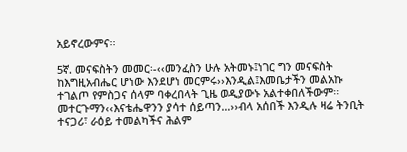አይኖረውምና፡፡

5ኛ. መናፍስትን መመር፡-‹‹መንፈስን ሁሉ አትመኑ፤ነገር ግን መናፍስት ከእግዚአብሔር ሆነው እንደሆነ መርምሩ››እንዲል፤እመቤታችን መልአኩ ተገልጦ የምስጋና ሰላም ባቀረበላት ጊዜ ወዲያውኑ አልተቀበለችውም፡፡መተርጉማን‹‹እናቴሔዋንን ያሳተ ሰይጣን…››ብላ አሰበች እንዲሉ ዛሬ ትንቢት ተናጋሪ፣ ራዕይ ተመልካችና ሕልም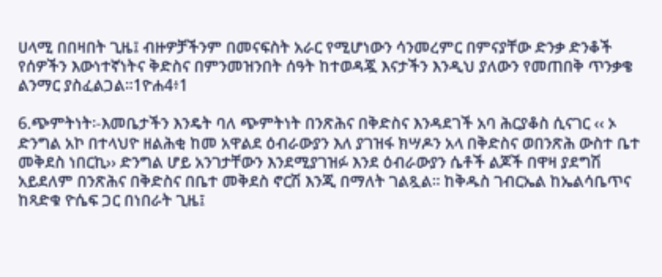ሀላሚ በበዛበት ጊዜ፤ ብዙዎቻችንም በመናፍስት አራር የሚሆነውን ሳንመረምር በምናያቸው ድንቃ ድንቆች የሰዎችን እውነተኛነትና ቅድስና በምንመዝንበት ሰዓት ከተወዳጇ እናታችን እንዲህ ያለውን የመጠበቅ ጥንቃቄ ልንማር ያስፈልጋል፡፡1ዮሐ4፥1

6.ጭምትነት፡-እመቤታችን እንዴት ባለ ጭምትነት በንጽሕና በቅድስና እንዳደገች አባ ሕርያቆስ ሲናገር ‹‹ ኦ ድንግል አኮ በተላህዮ ዘልሕቂ ከመ አዋልደ ዕብራውያን እለ ያገዝፋ ክሣዶን አላ በቅድስና ወበንጽሕ ውስተ ቤተ መቅደስ ነበርኪ›› ድንግል ሆይ አንገታቸውን እንደሚያገዝፉ እንደ ዕብራውያን ሴቶች ልጆች በዋዛ ያደግሽ አይደለም በንጽሕና በቅድስና በቤተ መቅደስ ኖርሽ እንጂ በማለት ገልጿል፡፡ ከቅዱስ ገብርኤል ከኤልሳቤጥና ከጻድቁ ዮሴፍ ጋር በነበራት ጊዜ፤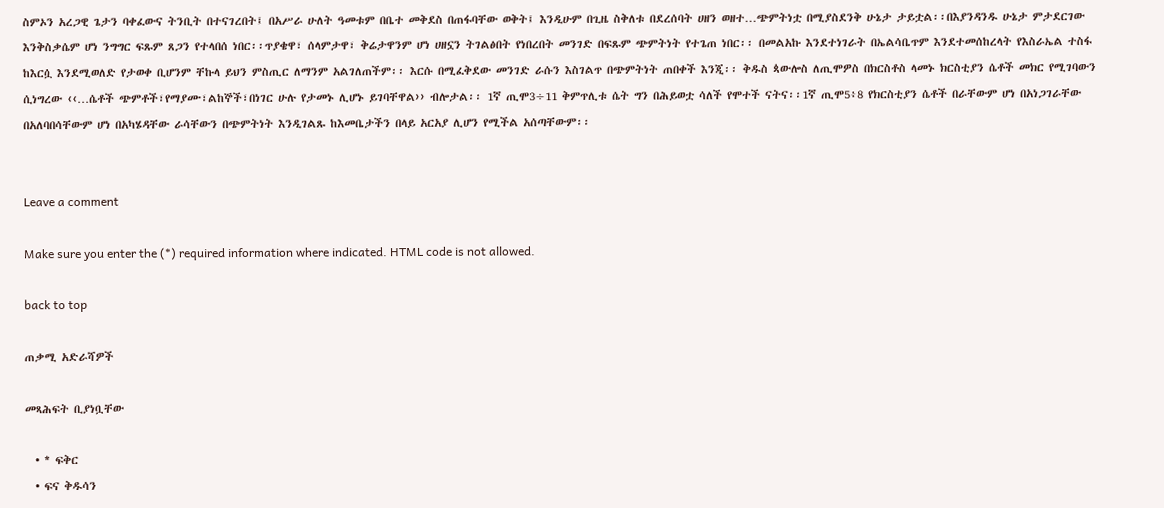ስምኦን አረጋዊ ጌታን ባቀፈውና ትንቢት በተናገረበት፤ በአሥራ ሁለት ዓመቱም በቤተ መቅደስ በጠፋባቸው ወቅት፤ እንዲሁም በጊዜ ስቅለቱ በደረሰባት ሀዘን ወዘተ…ጭምትነቷ በሚያስደንቅ ሁኔታ ታይቷል፡፡በእያንዳንዱ ሁኔታ ምታደርገው እንቅስቃሴም ሆነ ንግግር ፍጹም ጸጋን የተላበሰ ነበር፡፡ጥያቄዋ፣ ሰላምታዋ፣ ቅሬታዋንም ሆነ ሀዘኗን ትገልፅበት የነበረበት መንገድ በፍጹም ጭምትነት የተጌጠ ነበር፡፡ በመልአኩ እንደተነገራት በኤልሳቤጥም እንደተመሰከረላት የእስራኤል ተስፋ ከእርሷ እንደሚወለድ የታወቀ ቢሆንም ቸኩላ ይህን ምስጢር ለማንም አልገለጠችም፡፡ እርሱ በሚፈቅደው መንገድ ራሱን እስገልጥ በጭምትነት ጠበቀች እንጂ፡፡ ቅዱስ ጳውሎስ ለጢሞዎስ በክርስቶስ ላመኑ ክርስቲያን ሴቶች መክር የሚገባውን ሲነግረው ‹‹…ሴቶች ጭምቶች፣የማያሙ፣ልከኞች፣በነገር ሁሉ የታመኑ ሊሆኑ ይገባቸዋል›› ብሎታል፡፡ 1ኛ ጢሞ3÷11 ቅምጥሊቱ ሴት ግን በሕይወቷ ሳለች የሞተች ናትና፡፡1ኛ ጢሞ5፥8 የክርስቲያን ሴቶች በራቸውም ሆነ በአነጋገራቸው በአለባበሳቸውም ሆነ በአካሄዳቸው ራሳቸውን በጭምትነት እንዲገልጹ ከእመቤታችን በላይ አርአያ ሊሆን የሚችል አሰጣቸውም፡፡


Leave a comment

Make sure you enter the (*) required information where indicated. HTML code is not allowed.

back to top

ጠቃሚ አድራሻዎች

መጻሕፍት ቢያነቧቸው

  • * ፍቅር
  • ፍና ቅዱሳን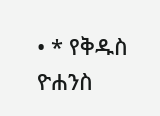• * የቅዱስ ዮሐንስ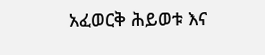አፈወርቅ ሕይወቱ እና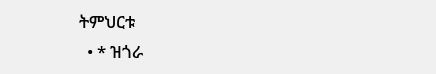ትምህርቱ
  • * ዝጎራ